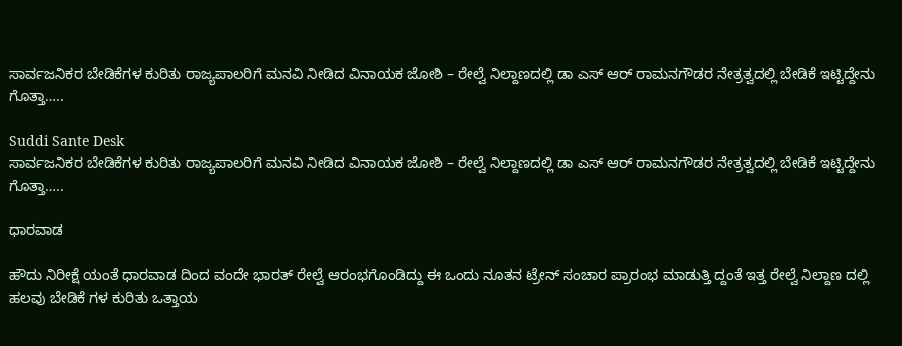ಸಾರ್ವಜನಿಕರ ಬೇಡಿಕೆಗಳ ಕುರಿತು ರಾಜ್ಯಪಾಲರಿಗೆ ಮನವಿ ನೀಡಿದ ವಿನಾಯಕ ಜೋಶಿ – ರೇಲ್ವೆ ನಿಲ್ದಾಣದಲ್ಲಿ ಡಾ ಎಸ್ ಆರ್ ರಾಮನಗೌಡರ ನೇತ್ರತ್ವದಲ್ಲಿ ಬೇಡಿಕೆ ಇಟ್ಟಿದ್ದೇನು ಗೊತ್ತಾ…..

Suddi Sante Desk
ಸಾರ್ವಜನಿಕರ ಬೇಡಿಕೆಗಳ ಕುರಿತು ರಾಜ್ಯಪಾಲರಿಗೆ ಮನವಿ ನೀಡಿದ ವಿನಾಯಕ ಜೋಶಿ – ರೇಲ್ವೆ ನಿಲ್ದಾಣದಲ್ಲಿ ಡಾ ಎಸ್ ಆರ್ ರಾಮನಗೌಡರ ನೇತ್ರತ್ವದಲ್ಲಿ ಬೇಡಿಕೆ ಇಟ್ಟಿದ್ದೇನು ಗೊತ್ತಾ…..

ಧಾರವಾಡ

ಹೌದು ನಿರೀಕ್ಷೆ ಯಂತೆ ಧಾರವಾಡ ದಿಂದ ವಂದೇ ಭಾರತ್ ರೇಲ್ವೆ ಆರಂಭಗೊಂಡಿದ್ದು ಈ ಒಂದು ನೂತನ ಟ್ರೇನ್ ಸಂಚಾರ ಪ್ರಾರಂಭ ಮಾಡುತ್ತಿ ದ್ದಂತೆ ಇತ್ತ ರೇಲ್ವೆ ನಿಲ್ದಾಣ ದಲ್ಲಿ ಹಲವು ಬೇಡಿಕೆ ಗಳ ಕುರಿತು ಒತ್ತಾಯ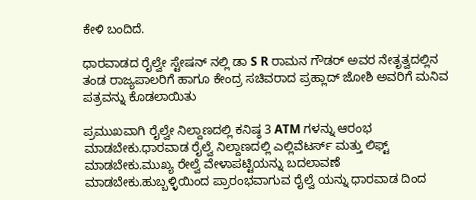ಕೇಳಿ ಬಂದಿದೆ.

ಧಾರವಾಡದ ರೈಲ್ವೇ ಸ್ಟೇಷನ್ ನಲ್ಲಿ ಡಾ S R ರಾಮನ ಗೌಡರ್ ಅವರ ನೇತೃತ್ವದಲ್ಲಿನ ತಂಡ ರಾಜ್ಯಪಾಲರಿಗೆ ಹಾಗೂ ಕೇಂದ್ರ ಸಚಿವರಾದ ಪ್ರಹ್ಲಾದ್ ಜೋಶಿ ಅವರಿಗೆ ಮನಿವ ಪತ್ರವನ್ನು ಕೊಡಲಾಯಿತು

ಪ್ರಮುಖವಾಗಿ ರೈಲ್ವೇ ನಿಲ್ದಾಣದಲ್ಲಿ ಕನಿಷ್ಠ 3 ATM ಗಳನ್ನು ಆರಂಭ ಮಾಡಬೇಕು.ಧಾರವಾಡ ರೈಲ್ವೆ ನಿಲ್ದಾಣದಲ್ಲಿ ಎಲ್ಲಿವೆಟರ್ಸ್ ಮತ್ತು ಲಿಫ್ಟ್ ಮಾಡಬೇಕು.ಮುಖ್ಯ ರೇಲ್ವೆ ವೇಳಾಪಟ್ಟಿಯನ್ನು ಬದಲಾವಣೆ ಮಾಡಬೇಕು.ಹುಬ್ಬಳ್ಳಿಯಿಂದ ಪ್ರಾರಂಭವಾಗುವ ರೈಲ್ವೆ ಯನ್ನು ಧಾರವಾಡ ದಿಂದ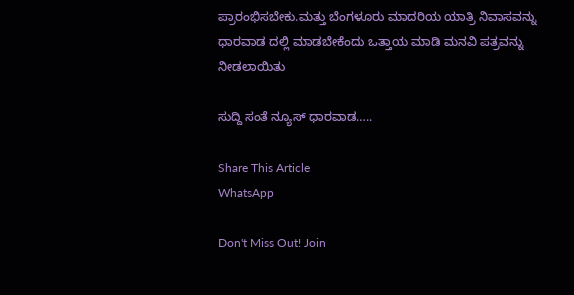ಪ್ರಾರಂಭಿಸಬೇಕು‌.ಮತ್ತು ಬೆಂಗಳೂರು ಮಾದರಿಯ ಯಾತ್ರಿ ನಿವಾಸವನ್ನು ಧಾರವಾಡ ದಲ್ಲಿ ಮಾಡಬೇಕೆಂದು ಒತ್ತಾಯ ಮಾಡಿ ಮನವಿ ಪತ್ರವನ್ನು ನೀಡಲಾಯಿತು

ಸುದ್ದಿ ಸಂತೆ ನ್ಯೂಸ್ ಧಾರವಾಡ…..

Share This Article
WhatsApp

Don't Miss Out! Join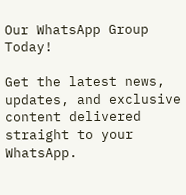Our WhatsApp Group Today!

Get the latest news, updates, and exclusive content delivered straight to your WhatsApp.